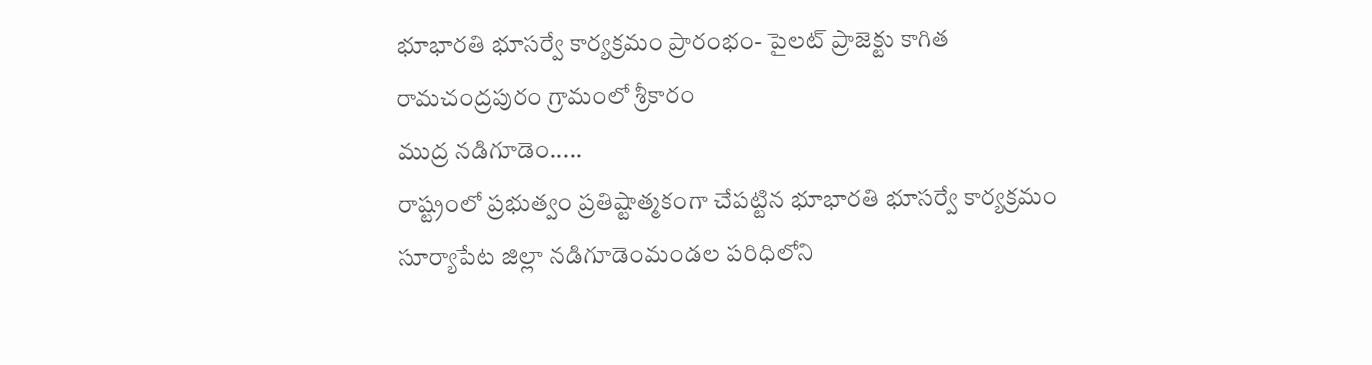భూభారతి భూసర్వే కార్యక్రమం ప్రారంభం- పైలట్ ప్రాజెక్టు కాగిత రామచంద్రపురం గ్రామంలో శ్రీకారం
ముద్ర నడిగూడెం.....
రాష్ట్రంలో ప్రభుత్వం ప్రతిష్టాత్మకంగా చేపట్టిన భూభారతి భూసర్వే కార్యక్రమం సూర్యాపేట జిల్లా నడిగూడెంమండల పరిధిలోని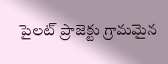పైలట్ ప్రాజెక్టు గ్రామమైన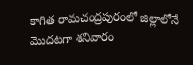కాగిత రామచంద్రపురంలో జిల్లాలోనే మొదటగా శనివారం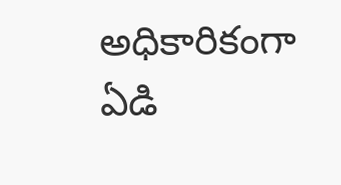అధికారికంగా ఏడి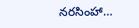నరసింహా…